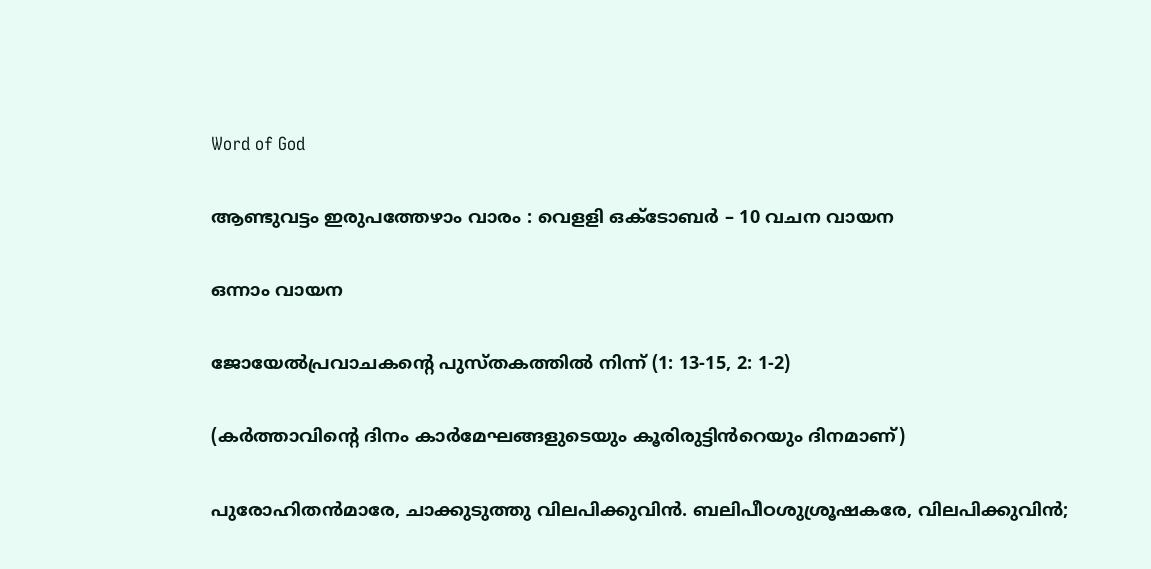Word of God

ആണ്ടുവട്ടം ഇരുപത്തേഴാം വാരം : വെളളി ഒക്‌ടോബർ – 10 വചന വായന

ഒന്നാം വായന

ജോയേൽപ്രവാചകൻ്റെ പുസ്‌തകത്തിൽ നിന്ന് (1: 13-15, 2: 1-2)

(കർത്താവിന്റെ ദിനം കാർമേഘങ്ങളുടെയും കൂരിരുട്ടിൻറെയും ദിനമാണ്)

പുരോഹിതൻമാരേ, ചാക്കുടുത്തു വിലപിക്കുവിൻ. ബലിപീഠശുശ്രൂഷകരേ, വിലപിക്കുവിൻ;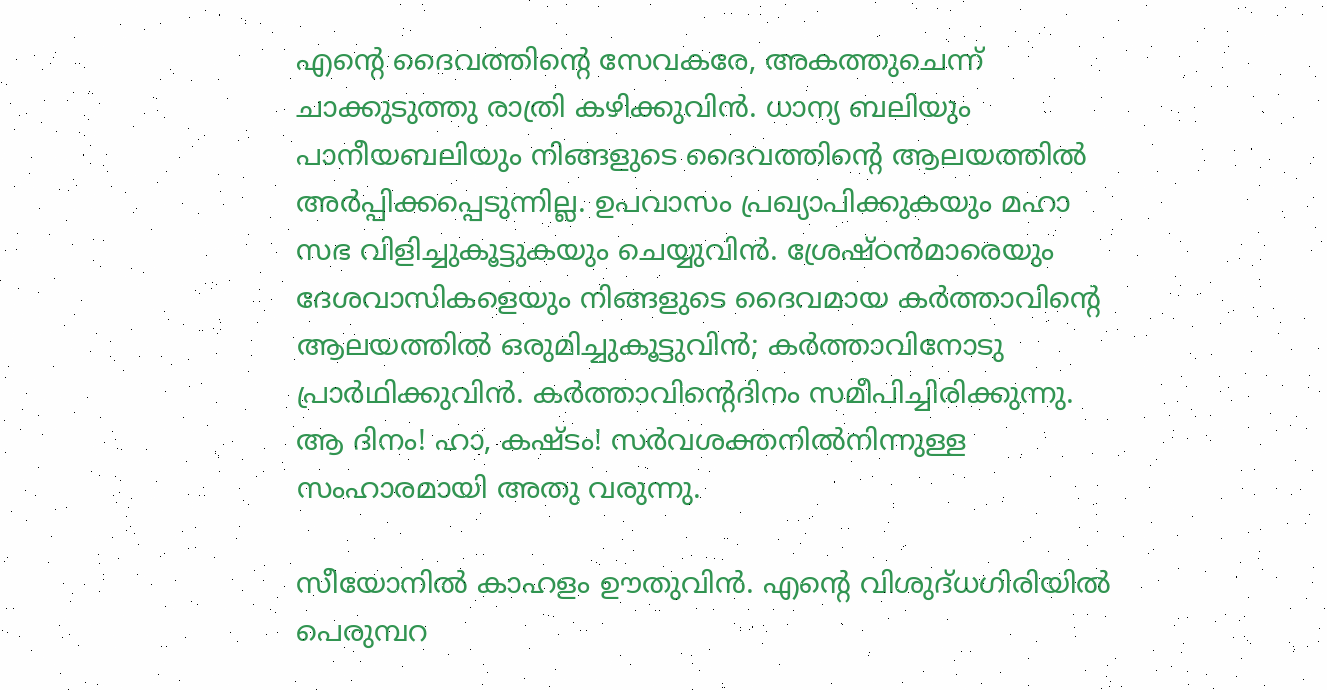എൻ്റെ ദൈവത്തിൻ്റെ സേവകരേ, അകത്തുചെന്ന് ചാക്കുടുത്തു രാത്രി കഴിക്കുവിൻ. ധാന്യ ബലിയും പാനീയബലിയും നിങ്ങളുടെ ദൈവത്തിന്റെ ആലയത്തിൽ അർപ്പിക്കപ്പെടുന്നില്ല. ഉപവാസം പ്രഖ്യാപിക്കുകയും മഹാ സഭ വിളിച്ചുകൂട്ടുകയും ചെയ്യുവിൻ. ശ്രേഷ്‌ഠൻമാരെയും ദേശവാസികളെയും നിങ്ങളുടെ ദൈവമായ കർത്താവിന്റെ ആലയത്തിൽ ഒരുമിച്ചുകൂട്ടുവിൻ; കർത്താവിനോടു പ്രാർഥിക്കുവിൻ. കർത്താവിന്റെദിനം സമീപിച്ചിരിക്കുന്നു. ആ ദിനം! ഹാ, കഷ്‌ടം! സർവശക്തനിൽനിന്നുള്ള സംഹാരമായി അതു വരുന്നു.

സീയോനിൽ കാഹളം ഊതുവിൻ. എന്റെ വിശുദ്‌ധഗിരിയിൽ പെരുമ്പറ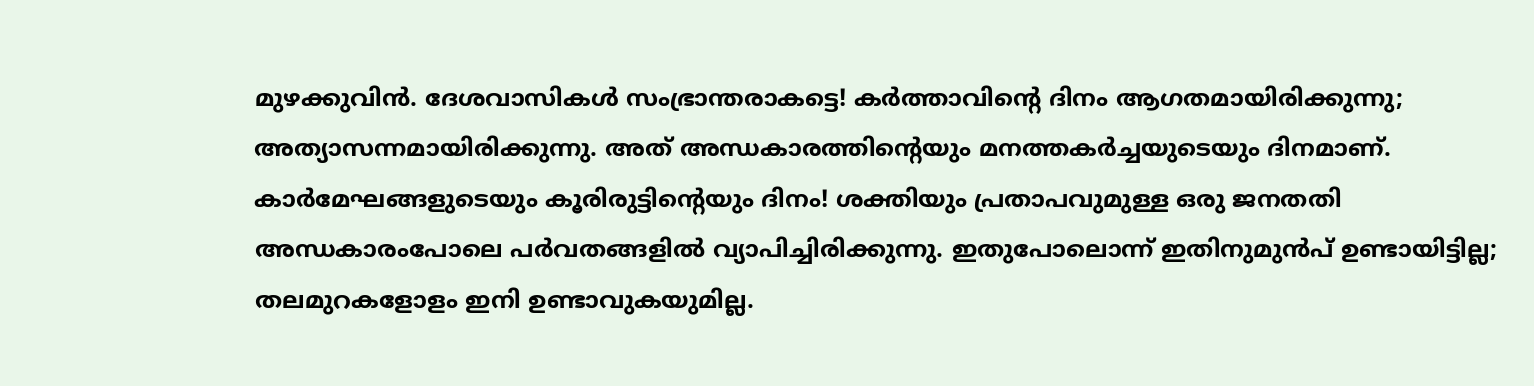മുഴക്കുവിൻ. ദേശവാസികൾ സംഭ്രാന്തരാകട്ടെ! കർത്താവിന്റെ ദിനം ആഗതമായിരിക്കുന്നു; അത്യാസന്നമായിരിക്കുന്നു. അത് അന്ധകാരത്തിന്റെയും മനത്തകർച്ചയുടെയും ദിനമാണ്. കാർമേഘങ്ങളുടെയും കൂരിരുട്ടിന്റെയും ദിനം! ശക്തിയും പ്രതാപവുമുള്ള ഒരു ജനതതി അന്ധകാരംപോലെ പർവതങ്ങളിൽ വ്യാപിച്ചിരിക്കുന്നു. ഇതുപോലൊന്ന് ഇതിനുമുൻപ് ഉണ്ടായിട്ടില്ല; തലമുറകളോളം ഇനി ഉണ്ടാവുകയുമില്ല.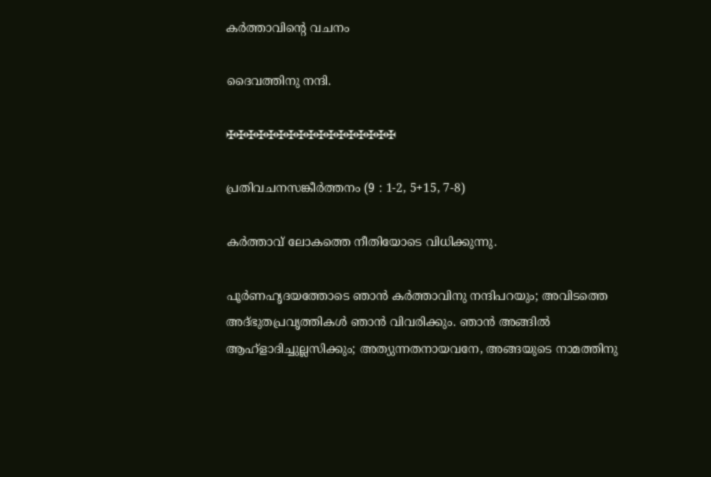കർത്താവിൻ്റെ വചനം

ദൈവത്തിനു നന്ദി.

✠✠✠✠✠✠✠✠✠✠✠✠✠✠✠✠✠

പ്രതിവചനസങ്കീർത്തനം (9 : 1-2, 5+15, 7-8)

കർത്താവ് ലോകത്തെ നീതിയോടെ വിധിക്കുന്നു.

പൂർണഹൃദയത്തോടെ ഞാൻ കർത്താവിനു നന്ദിപറയും; അവിടത്തെ അദ്‌ഭുതപ്രവൃത്തികൾ ഞാൻ വിവരിക്കും. ഞാൻ അങ്ങിൽ ആഹ്ളാദിച്ചുല്ലസിക്കും; അത്യുന്നതനായവനേ, അങ്ങയുടെ നാമത്തിനു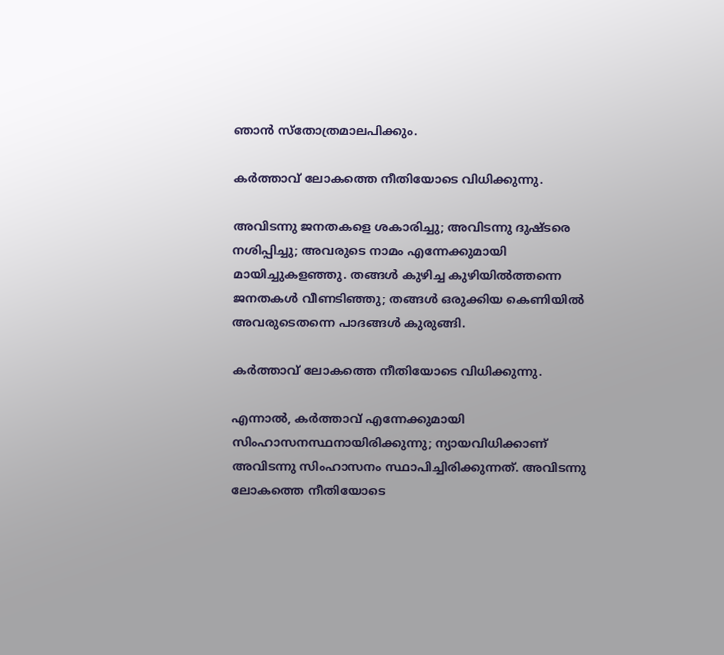ഞാൻ സ്തോത്രമാലപിക്കും.

കർത്താവ് ലോകത്തെ നീതിയോടെ വിധിക്കുന്നു.

അവിടന്നു ജനതകളെ ശകാരിച്ചു; അവിടന്നു ദുഷ്ടരെ നശിപ്പിച്ചു; അവരുടെ നാമം എന്നേക്കുമായി മായിച്ചുകളഞ്ഞു. തങ്ങൾ കുഴിച്ച കുഴിയിൽത്തന്നെ ജനതകൾ വീണടിഞ്ഞു; തങ്ങൾ ഒരുക്കിയ കെണിയിൽ അവരുടെതന്നെ പാദങ്ങൾ കുരുങ്ങി.

കർത്താവ് ലോകത്തെ നീതിയോടെ വിധിക്കുന്നു.

എന്നാൽ, കർത്താവ് എന്നേക്കുമായി സിംഹാസനസ്ഥനായിരിക്കുന്നു; ന്യായവിധിക്കാണ് അവിടന്നു സിംഹാസനം സ്ഥാപിച്ചിരിക്കുന്നത്. അവിടന്നു ലോകത്തെ നീതിയോടെ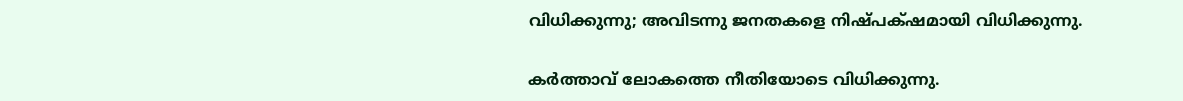വിധിക്കുന്നു; അവിടന്നു ജനതകളെ നിഷ്‌പക്‌ഷമായി വിധിക്കുന്നു.

കർത്താവ് ലോകത്തെ നീതിയോടെ വിധിക്കുന്നു.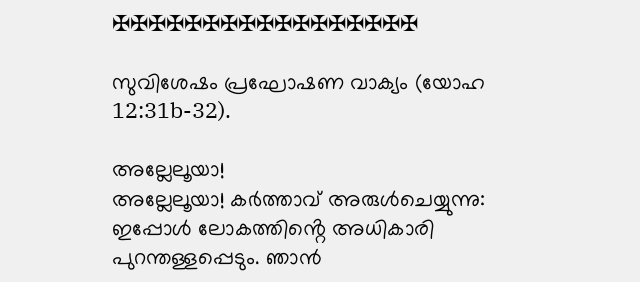✠✠✠✠✠✠✠✠✠✠✠✠✠✠✠✠✠

സുവിശേഷം പ്രഘോഷണ വാക്യം (യോഹ 12:31b-32).

അല്ലേലൂയാ!
അല്ലേലൂയാ! കർത്താവ് അരുൾചെയ്യുന്നു: ഇപ്പോൾ ലോകത്തിൻ്റെ അധികാരി പുറന്തള്ളപ്പെടും. ഞാൻ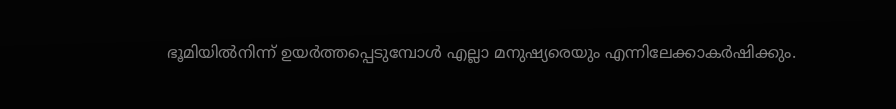ഭൂമിയിൽനിന്ന് ഉയർത്തപ്പെടുമ്പോൾ എല്ലാ മനുഷ്യരെയും എന്നിലേക്കാകർഷിക്കും.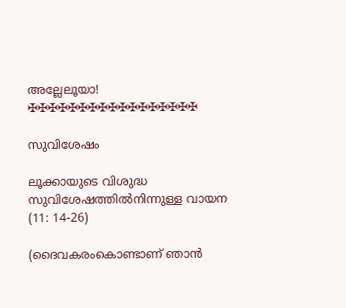അല്ലേലൂയാ!
✠✠✠✠✠✠✠✠✠✠✠✠✠✠✠✠✠

സുവിശേഷം

ലൂക്കായുടെ വിശുദ്ധ സുവിശേഷത്തിൽനിന്നുള്ള വായന (11: 14-26)

(ദൈവകരംകൊണ്ടാണ് ഞാൻ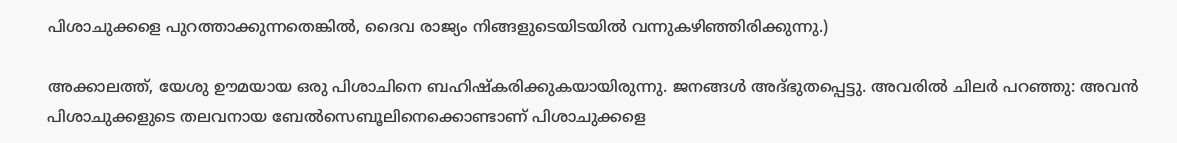പിശാചുക്കളെ പുറത്താക്കുന്നതെങ്കിൽ, ദൈവ രാജ്യം നിങ്ങളുടെയിടയിൽ വന്നുകഴിഞ്ഞിരിക്കുന്നു.)

അക്കാലത്ത്, യേശു ഊമയായ ഒരു പിശാചിനെ ബഹിഷ്കരിക്കുകയായിരുന്നു. ജനങ്ങൾ അദ്ഭുതപ്പെട്ടു. അവരിൽ ചിലർ പറഞ്ഞു: അവൻ പിശാചുക്കളുടെ തലവനായ ബേൽസെബൂലിനെക്കൊണ്ടാണ് പിശാചുക്കളെ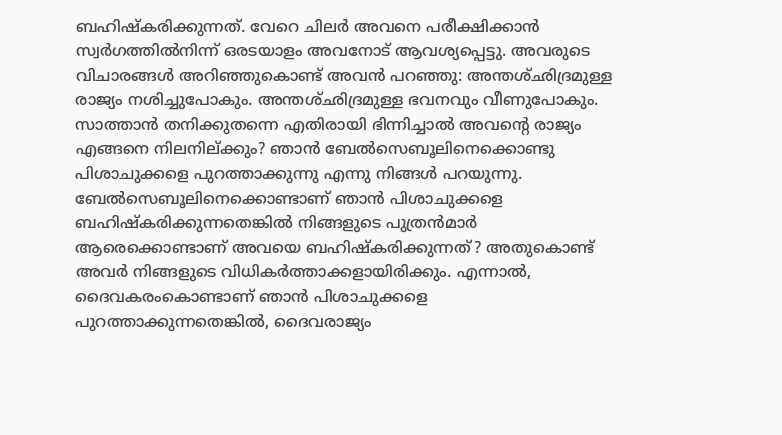ബഹിഷ്‌കരിക്കുന്നത്. വേറെ ചിലർ അവനെ പരീക്ഷിക്കാൻ സ്വർഗത്തിൽനിന്ന് ഒരടയാളം അവനോട് ആവശ്യപ്പെട്ടു. അവരുടെ വിചാരങ്ങൾ അറിഞ്ഞുകൊണ്ട് അവൻ പറഞ്ഞു: അന്തശ്‌ഛിദ്രമുള്ള രാജ്യം നശിച്ചുപോകും. അന്തശ്ഛിദ്രമുള്ള ഭവനവും വീണുപോകും. സാത്താൻ തനിക്കുതന്നെ എതിരായി ഭിന്നിച്ചാൽ അവന്റെ രാജ്യം എങ്ങനെ നിലനില്ക്കും? ഞാൻ ബേൽസെബൂലിനെക്കൊണ്ടു പിശാചുക്കളെ പുറത്താക്കുന്നു എന്നു നിങ്ങൾ പറയുന്നു. ബേൽസെബൂലിനെക്കൊണ്ടാണ് ഞാൻ പിശാചുക്കളെ ബഹിഷ്‌കരിക്കുന്നതെങ്കിൽ നിങ്ങളുടെ പുത്രൻമാർ ആരെക്കൊണ്ടാണ് അവയെ ബഹിഷ്കരിക്കുന്നത്? അതുകൊണ്ട് അവർ നിങ്ങളുടെ വിധികർത്താക്കളായിരിക്കും. എന്നാൽ, ദൈവകരംകൊണ്ടാണ് ഞാൻ പിശാചുക്കളെ പുറത്താക്കുന്നതെങ്കിൽ, ദൈവരാജ്യം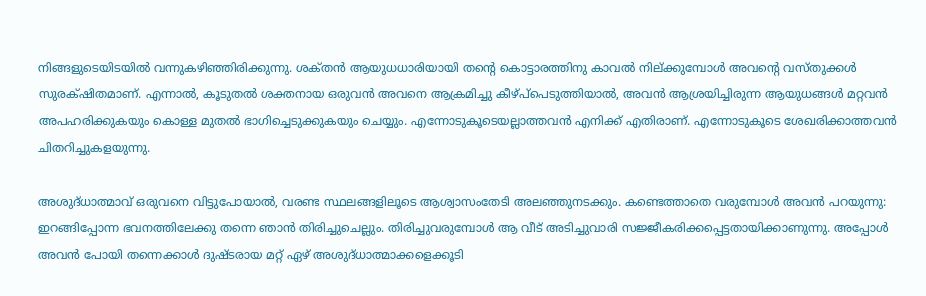നിങ്ങളുടെയിടയിൽ വന്നുകഴിഞ്ഞിരിക്കുന്നു. ശക്‌തൻ ആയുധധാരിയായി തന്റെ കൊട്ടാരത്തിനു കാവൽ നില്ക്കുമ്പോൾ അവന്റെ വസ്‌തുക്കൾ സുരക്‌ഷിതമാണ്. എന്നാൽ, കൂടുതൽ ശക്ത‌നായ ഒരുവൻ അവനെ ആക്രമിച്ചു കീഴ്പ്‌പെടുത്തിയാൽ, അവൻ ആശ്രയിച്ചിരുന്ന ആയുധങ്ങൾ മറ്റവൻ അപഹരിക്കുകയും കൊള്ള മുതൽ ഭാഗിച്ചെടുക്കുകയും ചെയ്യും. എന്നോടുകൂടെയല്ലാത്തവൻ എനിക്ക് എതിരാണ്. എന്നോടുകൂടെ ശേഖരിക്കാത്തവൻ ചിതറിച്ചുകളയുന്നു.

അശുദ്‌ധാത്മാവ് ഒരുവനെ വിട്ടുപോയാൽ, വരണ്ട സ്ഥലങ്ങളിലൂടെ ആശ്വാസംതേടി അലഞ്ഞുനടക്കും. കണ്ടെത്താതെ വരുമ്പോൾ അവൻ പറയുന്നു: ഇറങ്ങിപ്പോന്ന ഭവനത്തിലേക്കു തന്നെ ഞാൻ തിരിച്ചുചെല്ലും. തിരിച്ചുവരുമ്പോൾ ആ വീട് അടിച്ചുവാരി സജ്ജീകരിക്കപ്പെട്ടതായിക്കാണുന്നു. അപ്പോൾ അവൻ പോയി തന്നെക്കാൾ ദുഷ്‌ടരായ മറ്റ് ഏഴ് അശുദ്‌ധാത്മാക്കളെക്കൂടി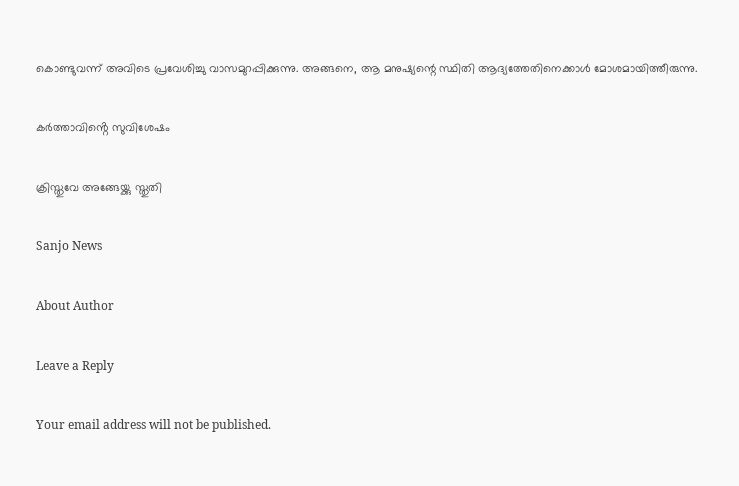കൊണ്ടുവന്ന് അവിടെ പ്രവേശിച്ചു വാസമുറപ്പിക്കുന്നു. അങ്ങനെ, ആ മനുഷ്യന്റെ സ്ഥിതി ആദ്യത്തേതിനെക്കാൾ മോശമായിത്തീരുന്നു.

കർത്താവിൻ്റെ സുവിശേഷം

ക്രിസ്തുവേ അങ്ങേയ്ക്കു സ്തുതി

Sanjo News

About Author

Leave a Reply

Your email address will not be published.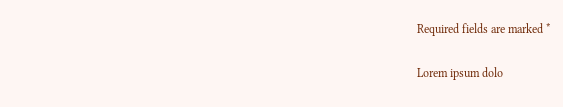Required fields are marked *

Lorem ipsum dolo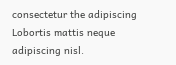consectetur the adipiscing Lobortis mattis neque adipiscing nisl.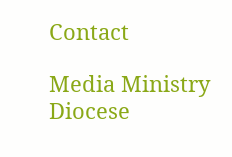Contact

Media Ministry
Diocese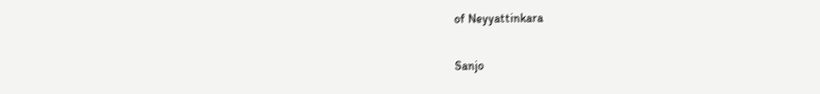of Neyyattinkara

Sanjo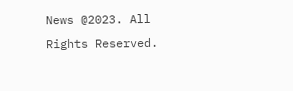News @2023. All Rights Reserved.